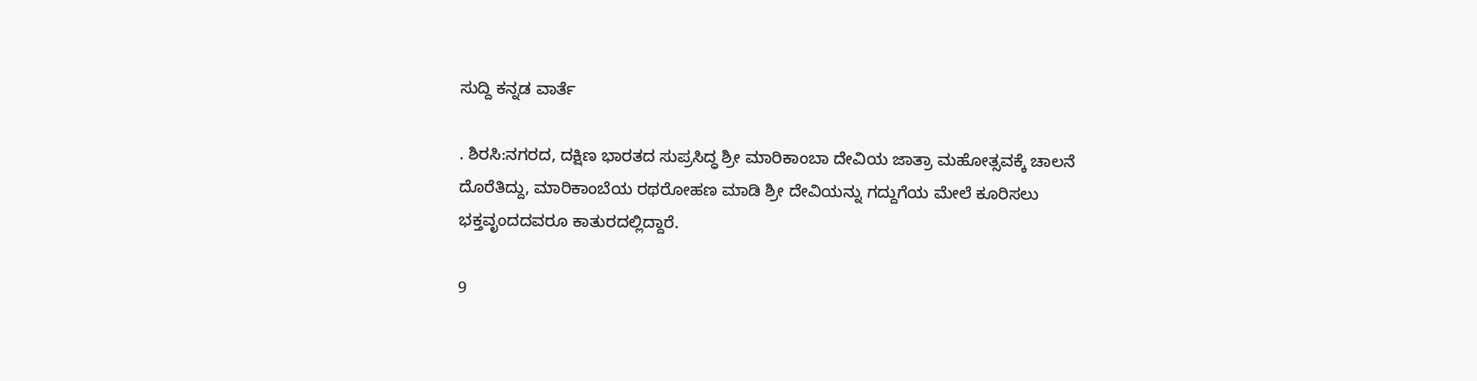ಸುದ್ದಿ ಕನ್ನಡ ವಾರ್ತೆ

. ಶಿರಸಿ:ನಗರದ, ದಕ್ಷಿಣ ಭಾರತದ ಸುಪ್ರಸಿದ್ಧ ಶ್ರೀ ಮಾರಿಕಾಂಬಾ ದೇವಿಯ ಜಾತ್ರಾ ಮಹೋತ್ಸವಕ್ಕೆ ಚಾಲನೆ ದೊರೆತಿದ್ದು, ಮಾರಿಕಾಂಬೆಯ ರಥರೋಹಣ ಮಾಡಿ ಶ್ರೀ ದೇವಿಯನ್ನು ಗದ್ದುಗೆಯ ಮೇಲೆ ಕೂರಿಸಲು ಭಕ್ತವೃಂದದವರೂ ಕಾತುರದಲ್ಲಿದ್ದಾರೆ.

9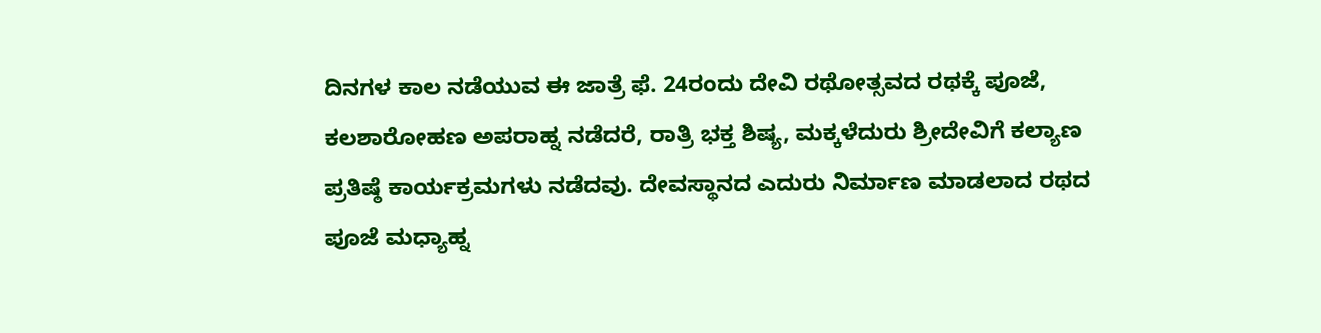ದಿನಗಳ ಕಾಲ ನಡೆಯುವ ಈ ಜಾತ್ರೆ ಫೆ. 24ರಂದು ದೇವಿ ರಥೋತ್ಸವದ ರಥಕ್ಕೆ ಪೂಜೆ, ಕಲಶಾರೋಹಣ ಅಪರಾಹ್ನ ನಡೆದರೆ, ರಾತ್ರಿ ಭಕ್ತ ಶಿಷ್ಯ, ಮಕ್ಕಳೆದುರು ಶ್ರೀದೇವಿಗೆ ಕಲ್ಯಾಣ ಪ್ರತಿಷ್ಠೆ ಕಾರ್ಯಕ್ರಮಗಳು ನಡೆದವು. ದೇವಸ್ಥಾನದ ಎದುರು ನಿರ್ಮಾಣ ಮಾಡಲಾದ ರಥದ ಪೂಜೆ ಮಧ್ಯಾಹ್ನ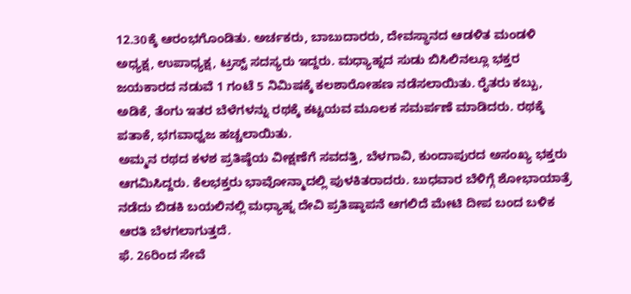12.30ಕ್ಕೆ ಆರಂಭಗೊಂಡಿತು. ಅರ್ಚಕರು, ಬಾಬುದಾರರು, ದೇವಸ್ಥಾನದ ಆಡಳಿತ ಮಂಡಳಿ ಅಧ್ಯಕ್ಷ, ಉಪಾಧ್ಯಕ್ಷ, ಟ್ರಸ್ಟ್ ಸದಸ್ಯರು ಇದ್ದರು. ಮಧ್ಯಾಹ್ನದ ಸುಡು ಬಿಸಿಲಿನಲ್ಲೂ ಭಕ್ತರ ಜಯಕಾರದ ನಡುವೆ 1 ಗಂಟೆ 5 ನಿಮಿಷಕ್ಕೆ ಕಲಶಾರೋಹಣ ನಡೆಸಲಾಯಿತು. ರೈತರು ಕಬ್ಬು, ಅಡಿಕೆ, ತೆಂಗು ಇತರ ಬೆಳೆಗಳನ್ನು ರಥಕ್ಕೆ ಕಟ್ಟಯವ ಮೂಲಕ ಸಮರ್ಪಣೆ ಮಾಡಿದರು. ರಥಕ್ಕೆ ಪತಾಕೆ, ಭಗವಾಧ್ವಜ ಹಚ್ಚಲಾಯಿತು.
ಅಮ್ಮನ ರಥದ ಕಳಶ ಪ್ರತಿಷ್ಠೆಯ ವೀಕ್ಷಣೆಗೆ ಸವದತ್ತಿ, ಬೆಳಗಾವಿ, ಕುಂದಾಪುರದ ಅಸಂಖ್ಯ ಭಕ್ತರು ಆಗಮಿಸಿದ್ದರು. ಕೆಲಭಕ್ತರು ಭಾವೋನ್ಮಾದಲ್ಲಿ ಪುಳಕಿತರಾದರು. ಬುಧವಾರ ಬೆಳಿಗ್ಗೆ ಶೋಭಾಯಾತ್ರೆ ನಡೆದು ಬಿಡಕಿ ಬಯಲಿನಲ್ಲಿ ಮಧ್ಯಾಹ್ನ ದೇವಿ ಪ್ರತಿಷ್ಠಾಪನೆ ಆಗಲಿದೆ ಮೇಟಿ ದೀಪ ಬಂದ ಬಳಿಕ ಆರತಿ ಬೆಳಗಲಾಗುತ್ತದೆ.
ಫೆ. 26ರಿಂದ ಸೇವೆ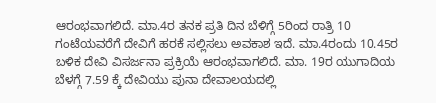ಆರಂಭವಾಗಲಿದೆ. ಮಾ.4ರ ತನಕ ಪ್ರತಿ ದಿನ ಬೆಳಿಗ್ಗೆ 5ರಿಂದ ರಾತ್ರಿ 10 ಗಂಟೆಯವರೆಗೆ ದೇವಿಗೆ ಹರಕೆ ಸಲ್ಲಿಸಲು ಅವಕಾಶ ಇದೆ. ಮಾ.4ರಂದು 10.45ರ ಬಳಿಕ ದೇವಿ ವಿಸರ್ಜನಾ ಪ್ರಕ್ರಿಯೆ ಆರಂಭವಾಗಲಿದೆ. ಮಾ. 19ರ ಯುಗಾದಿಯ ಬೆಳಗ್ಗೆ 7.59 ಕ್ಕೆ ದೇವಿಯು ಪುನಾ ದೇವಾಲಯದಲ್ಲಿ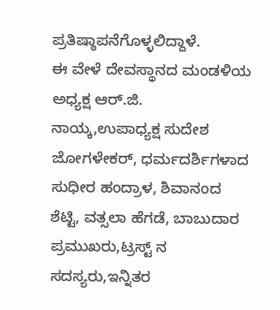ಪ್ರತಿಷ್ಠಾಪನೆಗೊಳ್ಳಲಿದ್ದಾಳೆ.
ಈ ವೇಳೆ ದೇವಸ್ಥಾನದ ಮಂಡಳಿಯ ಅಧ್ಯಕ್ಷ ಆರ್‌.ಜಿ. ನಾಯ್ಕ,ಉಪಾಧ್ಯಕ್ಷ ಸುದೇಶ ಜೋಗಳೇಕರ್, ಧರ್ಮದರ್ಶಿಗಳಾದ ಸುಧೀರ ಹಂದ್ರಾಳ, ಶಿವಾನಂದ ಶೆಟ್ಟಿ, ವತ್ಸಲಾ ಹೆಗಡೆ, ಬಾಬುದಾರ ಪ್ರಮುಖರು,ಟ್ರಸ್ಟ್ ನ ಸದಸ್ಯರು,ಇನ್ನಿತರ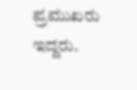ಪ್ರಮುಖರು ಇದ್ದರು.